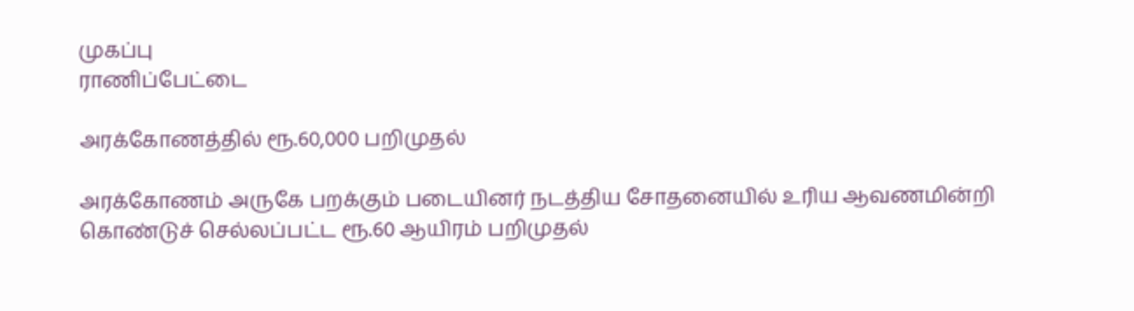முகப்பு
ராணிப்பேட்டை

அரக்கோணத்தில் ரூ.60,000 பறிமுதல்

அரக்கோணம் அருகே பறக்கும் படையினர் நடத்திய சோதனையில் உரிய ஆவணமின்றி கொண்டுச் செல்லப்பட்ட ரூ.60 ஆயிரம் பறிமுதல்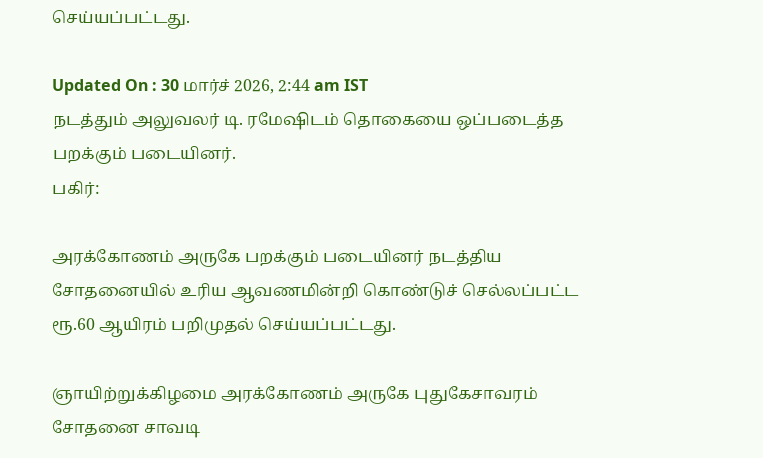செய்யப்பட்டது.

Updated On : 30 மார்ச் 2026, 2:44 am IST
நடத்தும் அலுவலர் டி. ரமேஷிடம் தொகையை ஒப்படைத்த பறக்கும் படையினர்.
பகிர்:

அரக்கோணம் அருகே பறக்கும் படையினர் நடத்திய சோதனையில் உரிய ஆவணமின்றி கொண்டுச் செல்லப்பட்ட ரூ.60 ஆயிரம் பறிமுதல் செய்யப்பட்டது.

ஞாயிற்றுக்கிழமை அரக்கோணம் அருகே புதுகேசாவரம் சோதனை சாவடி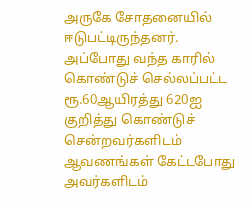அருகே சோதனையில் ஈடுபட்டிருந்தனர். அப்போது வந்த காரில் கொண்டுச் செல்லப்பட்ட ரூ.60ஆயிரத்து 620ஐ குறித்து கொண்டுச் சென்றவர்களிடம் ஆவணங்கள் கேட்டபோது அவர்களிடம்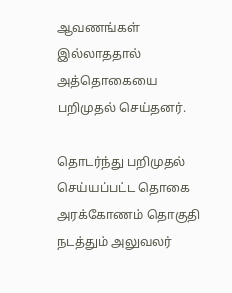ஆவணங்கள் இல்லாததால் அத்தொகையை பறிமுதல் செய்தனர்.

தொடர்ந்து பறிமுதல் செய்யப்பட்ட தொகை அரக்கோணம் தொகுதி நடத்தும் அலுவலர்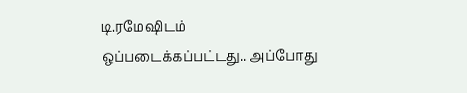டி.ரமேஷிடம் ஒப்படைக்கப்பட்டது.. அப்போது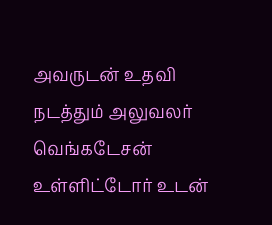அவருடன் உதவி நடத்தும் அலுவலர் வெங்கடேசன் உள்ளிட்டோர் உடன்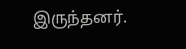இருந்தனர்.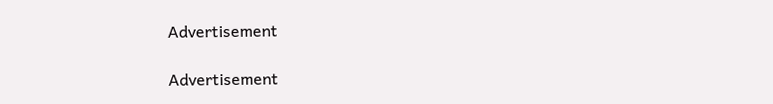Advertisement

Advertisement